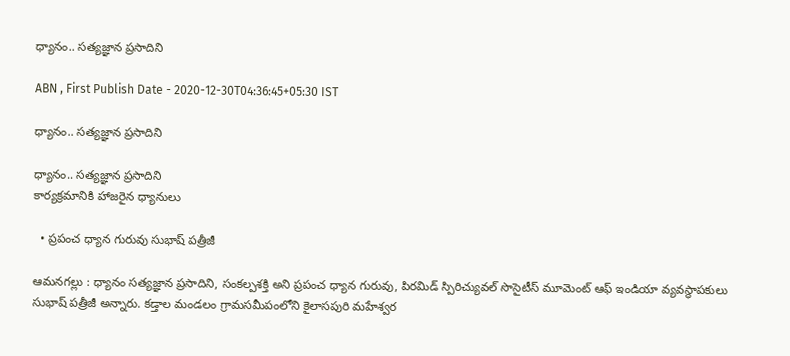ధ్యానం.. సత్యజ్ఞాన ప్రసాదిని

ABN , First Publish Date - 2020-12-30T04:36:45+05:30 IST

ధ్యానం.. సత్యజ్ఞాన ప్రసాదిని

ధ్యానం.. సత్యజ్ఞాన ప్రసాదిని
కార్యక్రమానికి హాజరైన ధ్యానులు

  • ప్రపంచ ధ్యాన గురువు సుభాష్‌ పత్రీజీ

ఆమనగల్లు : ధ్యానం సత్యజ్ఞాన ప్రసాదిని, సంకల్పశక్తి అని ప్రపంచ ధ్యాన గురువు, పిరమిడ్‌ స్పిరిచ్యువల్‌ సొసైటీస్‌ మూమెంట్‌ ఆఫ్‌ ఇండియా వ్యవస్థాపకులు సుభాష్‌ పత్రీజీ అన్నారు. కడ్తాల మండలం గ్రామసమీపంలోని కైలాసపురి మహేశ్వర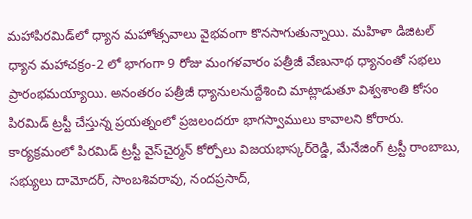మహాపిరమిడ్‌లో ధ్యాన మహోత్సవాలు వైభవంగా కొనసాగుతున్నాయి. మహిళా డిజిటల్‌ ధ్యాన మహాచక్రం-2 లో భాగంగా 9 రోజు మంగళవారం పత్రీజీ వేణునాథ ధ్యానంతో సభలు ప్రారంభమయ్యాయి. అనంతరం పత్రీజీ ధ్యానులనుద్దేశించి మాట్లాడుతూ విశ్వశాంతి కోసం పిరమిడ్‌ ట్రస్టీ చేస్తున్న ప్రయత్నంలో ప్రజలందరూ భాగస్వాములు కావాలని కోరారు. కార్యక్రమంలో పిరమిడ్‌ ట్రస్టీ వైస్‌చైర్మన్‌ కోర్పోలు విజయభాస్కర్‌రెడ్డి, మేనేజింగ్‌ ట్రస్టీ రాంబాబు, సభ్యులు దామోదర్‌, సాంబశివరావు, నందప్రసాద్‌,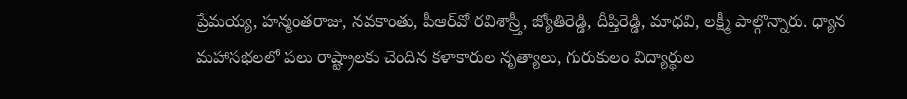ప్రేమయ్య, హన్మంతరాజు, నవకాంతు, పీఆర్‌వో రవిశాస్ర్తీ, జ్యోతిరెడ్డి, దీప్తిరెడ్డి, మాధవి, లక్ష్మీ పాల్గొన్నారు. ధ్యాన మహాసభలలో పలు రాష్ట్రాలకు చెందిన కళాకారుల నృత్యాలు, గురుకులం విద్యార్థుల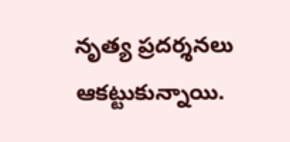నృత్య ప్రదర్శనలు ఆకట్టుకున్నాయి.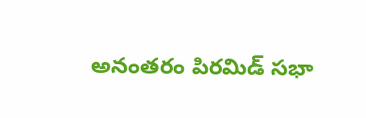అనంతరం పిరమిడ్‌ సభా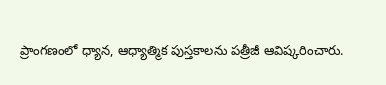ప్రాంగణంలో ధ్యాన, ఆధ్యాత్మిక పుస్తకాలను పత్రీజీ ఆవిష్కరించారు.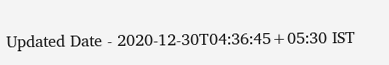Updated Date - 2020-12-30T04:36:45+05:30 IST